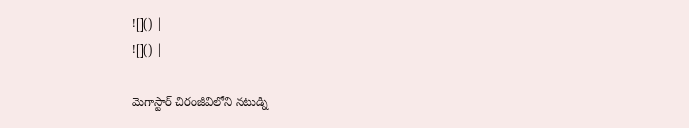![]() |
![]() |

మెగాస్టార్ చిరంజీవిలోని నటుడ్ని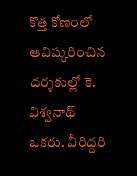కొత్త కోణంలో ఆవిష్కరించిన దర్శకుల్లో కె. విశ్వనాథ్ ఒకరు. వీరిద్దరి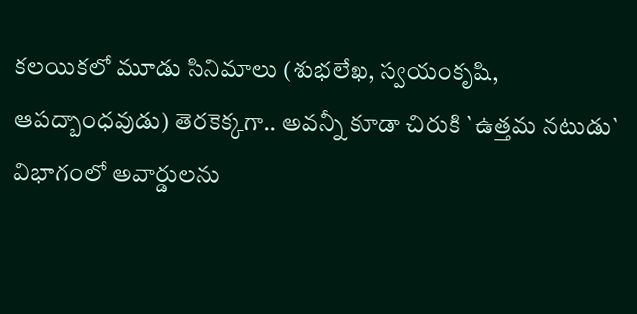కలయికలో మూడు సినిమాలు (శుభలేఖ, స్వయంకృషి, ఆపద్బాంధవుడు) తెరకెక్కగా.. అవన్నీ కూడా చిరుకి `ఉత్తమ నటుడు` విభాగంలో అవార్డులను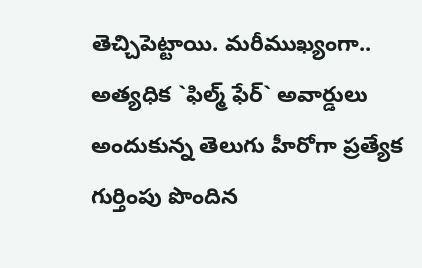తెచ్చిపెట్టాయి. మరీముఖ్యంగా.. అత్యధిక `ఫిల్మ్ ఫేర్` అవార్డులు అందుకున్న తెలుగు హీరోగా ప్రత్యేక గుర్తింపు పొందిన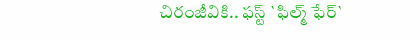చిరంజీవికి.. ఫస్ట్ `ఫిల్మ్ ఫేర్`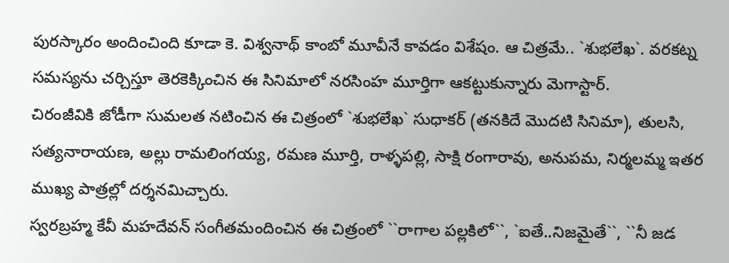పురస్కారం అందించింది కూడా కె. విశ్వనాథ్ కాంబో మూవీనే కావడం విశేషం. ఆ చిత్రమే.. `శుభలేఖ`. వరకట్న సమస్యను చర్చిస్తూ తెరకెక్కించిన ఈ సినిమాలో నరసింహ మూర్తిగా ఆకట్టుకున్నారు మెగాస్టార్.
చిరంజీవికి జోడీగా సుమలత నటించిన ఈ చిత్రంలో `శుభలేఖ` సుధాకర్ (తనకిదే మొదటి సినిమా), తులసి, సత్యనారాయణ, అల్లు రామలింగయ్య, రమణ మూర్తి, రాళ్ళపల్లి, సాక్షి రంగారావు, అనుపమ, నిర్మలమ్మ ఇతర ముఖ్య పాత్రల్లో దర్శనమిచ్చారు.
స్వరబ్రహ్మ కేవీ మహదేవన్ సంగీతమందించిన ఈ చిత్రంలో ``రాగాల పల్లకిలో``, `ఐతే..నిజమైతే``, ``నీ జడ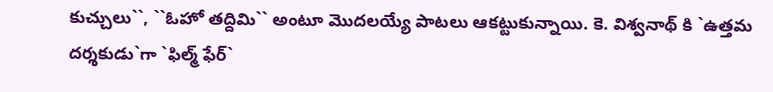కుచ్చులు``, ``ఓహో తద్దిమి`` అంటూ మొదలయ్యే పాటలు ఆకట్టుకున్నాయి. కె. విశ్వనాథ్ కి `ఉత్తమ దర్శకుడు`గా `ఫిల్మ్ ఫేర్`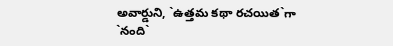అవార్డుని, `ఉత్తమ కథా రచయిత`గా `నంది`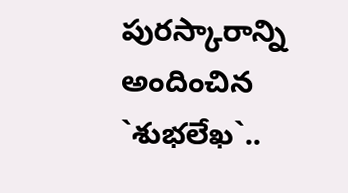పురస్కారాన్ని అందించిన `శుభలేఖ`..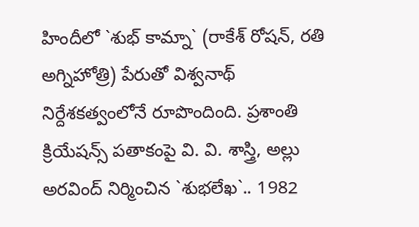హిందీలో `శుభ్ కామ్నా` (రాకేశ్ రోషన్, రతి అగ్నిహోత్రి) పేరుతో విశ్వనాథ్ నిర్దేశకత్వంలోనే రూపొందింది. ప్రశాంతి క్రియేషన్స్ పతాకంపై వి. వి. శాస్త్రి, అల్లు అరవింద్ నిర్మించిన `శుభలేఖ`.. 1982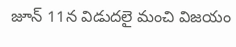జూన్ 11న విడుదలై మంచి విజయం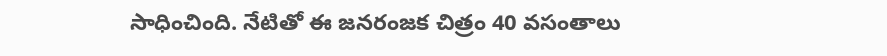సాధించింది. నేటితో ఈ జనరంజక చిత్రం 40 వసంతాలు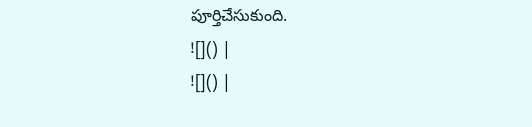పూర్తిచేసుకుంది.
![]() |
![]() |